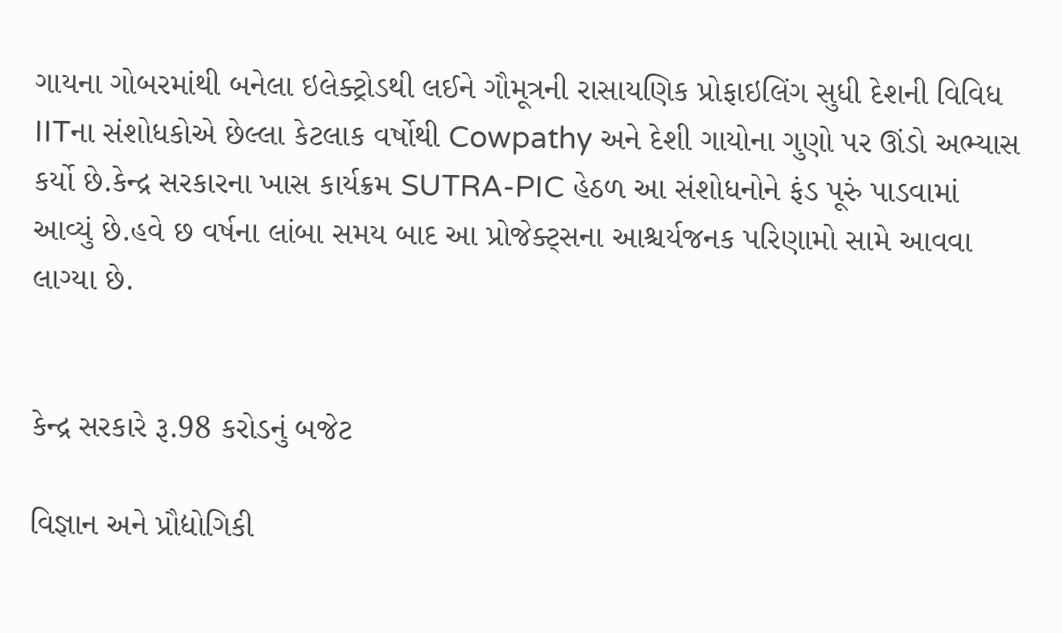ગાયના ગોબરમાંથી બનેલા ઇલેક્ટ્રોડથી લઈને ગૌમૂત્રની રાસાયણિક પ્રોફાઇલિંગ સુધી દેશની વિવિધ IITના સંશોધકોએ છેલ્લા કેટલાક વર્ષોથી Cowpathy અને દેશી ગાયોના ગુણો પર ઊંડો અભ્યાસ કર્યો છે.કેન્દ્ર સરકારના ખાસ કાર્યક્રમ SUTRA-PIC હેઠળ આ સંશોધનોને ફંડ પૂરું પાડવામાં આવ્યું છે.હવે છ વર્ષના લાંબા સમય બાદ આ પ્રોજેક્ટ્સના આશ્ચર્યજનક પરિણામો સામે આવવા લાગ્યા છે.


કેન્દ્ર સરકારે રૂ.98 કરોડનું બજેટ

વિજ્ઞાન અને પ્રૌદ્યોગિકી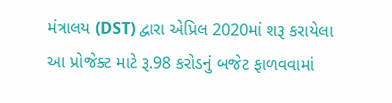મંત્રાલય (DST) દ્વારા એપ્રિલ 2020માં શરૂ કરાયેલા આ પ્રોજેક્ટ માટે રૂ.98 કરોડનું બજેટ ફાળવવામાં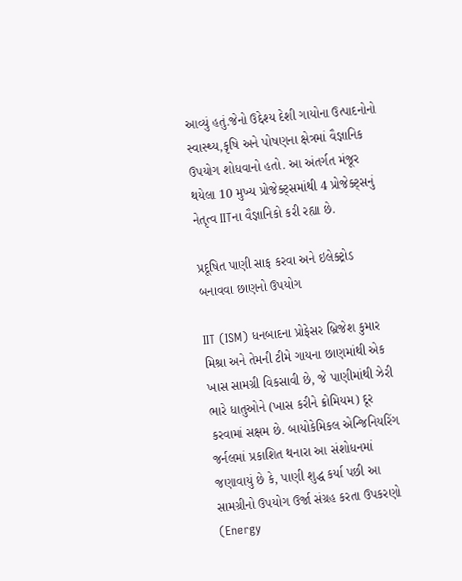આવ્યું હતું.જેનો ઉદ્દેશ્ય દેશી ગાયોના ઉત્પાદનોનો સ્વાસ્થ્ય,કૃષિ અને પોષણના ક્ષેત્રમાં વૈજ્ઞાનિક ઉપયોગ શોધવાનો હતો. આ અંતર્ગત મંજૂર થયેલા 10 મુખ્ય પ્રોજેક્ટ્સમાંથી 4 પ્રોજેક્ટ્સનું નેતૃત્વ IITના વૈજ્ઞાનિકો કરી રહ્યા છે.

પ્રદૂષિત પાણી સાફ કરવા અને ઇલેક્ટ્રોડ બનાવવા છાણનો ઉપયોગ

IIT (ISM) ધનબાદના પ્રોફેસર બ્રિજેશ કુમાર મિશ્રા અને તેમની ટીમે ગાયના છાણમાંથી એક ખાસ સામગ્રી વિકસાવી છે, જે પાણીમાંથી ઝેરી ભારે ધાતુઓને (ખાસ કરીને ક્રોમિયમ) દૂર કરવામાં સક્ષમ છે. બાયોકેમિકલ એન્જિનિયરિંગ જર્નલમાં પ્રકાશિત થનારા આ સંશોધનમાં જણાવાયું છે કે, પાણી શુદ્ધ કર્યા પછી આ સામગ્રીનો ઉપયોગ ઉર્જા સંગ્રહ કરતા ઉપકરણો (Energy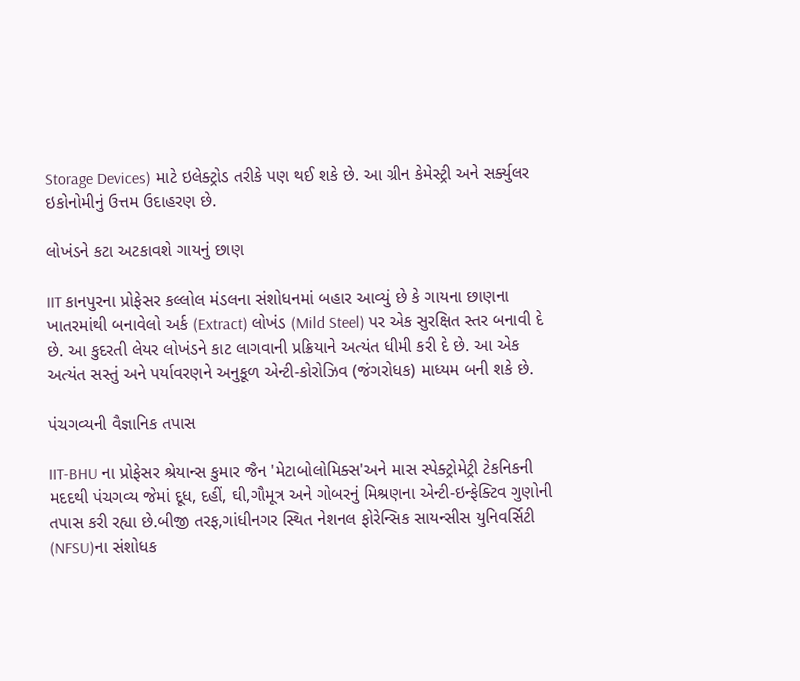Storage Devices) માટે ઇલેક્ટ્રોડ તરીકે પણ થઈ શકે છે. આ ગ્રીન કેમેસ્ટ્રી અને સર્ક્યુલર ઇકોનોમીનું ઉત્તમ ઉદાહરણ છે.

લોખંડને કટા અટકાવશે ગાયનું છાણ

IIT કાનપુરના પ્રોફેસર કલ્લોલ મંડલના સંશોધનમાં બહાર આવ્યું છે કે ગાયના છાણના ખાતરમાંથી બનાવેલો અર્ક (Extract) લોખંડ (Mild Steel) પર એક સુરક્ષિત સ્તર બનાવી દે છે. આ કુદરતી લેયર લોખંડને કાટ લાગવાની પ્રક્રિયાને અત્યંત ધીમી કરી દે છે. આ એક અત્યંત સસ્તું અને પર્યાવરણને અનુકૂળ એન્ટી-કોરોઝિવ (જંગરોધક) માધ્યમ બની શકે છે.

પંચગવ્યની વૈજ્ઞાનિક તપાસ

IIT-BHU ના પ્રોફેસર શ્રેયાન્સ કુમાર જૈન 'મેટાબોલોમિક્સ'અને માસ સ્પેક્ટ્રોમેટ્રી ટેકનિકની મદદથી પંચગવ્ય જેમાં દૂધ, દહીં, ઘી,ગૌમૂત્ર અને ગોબરનું મિશ્રણના એન્ટી-ઇન્ફેક્ટિવ ગુણોની તપાસ કરી રહ્યા છે.બીજી તરફ,ગાંધીનગર સ્થિત નેશનલ ફોરેન્સિક સાયન્સીસ યુનિવર્સિટી (NFSU)ના સંશોધક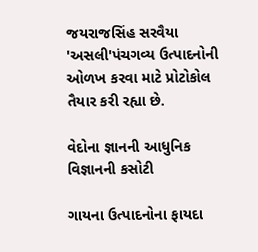જયરાજસિંહ સરવૈયા 'અસલી'પંચગવ્ય ઉત્પાદનોની ઓળખ કરવા માટે પ્રોટોકોલ તૈયાર કરી રહ્યા છે.

વેદોના જ્ઞાનની આધુનિક વિજ્ઞાનની કસોટી

ગાયના ઉત્પાદનોના ફાયદા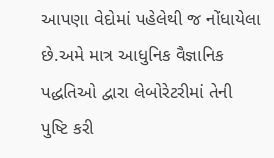આપણા વેદોમાં પહેલેથી જ નોંધાયેલા છે.અમે માત્ર આધુનિક વૈજ્ઞાનિક પદ્ધતિઓ દ્વારા લેબોરેટરીમાં તેની પુષ્ટિ કરી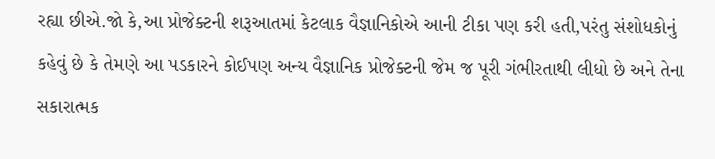રહ્યા છીએ.જો કે,આ પ્રોજેક્ટની શરૂઆતમાં કેટલાક વૈજ્ઞાનિકોએ આની ટીકા પણ કરી હતી,પરંતુ સંશોધકોનું કહેવું છે કે તેમણે આ પડકારને કોઈપણ અન્ય વૈજ્ઞાનિક પ્રોજેક્ટની જેમ જ પૂરી ગંભીરતાથી લીધો છે અને તેના સકારાત્મક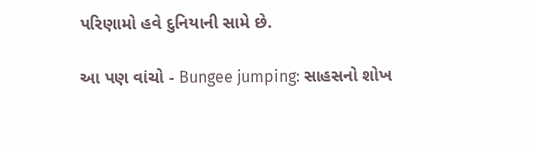પરિણામો હવે દુનિયાની સામે છે.

આ પણ વાંચો - Bungee jumping: સાહસનો શોખ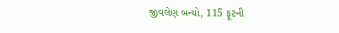જીવલેણ બન્યો, 115 ફૂટની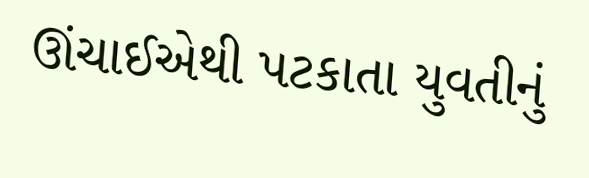ઊંચાઈએથી પટકાતા યુવતીનું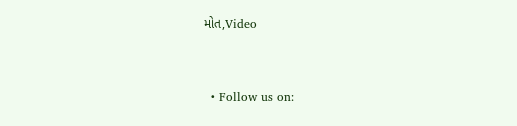મોત,Video


  • Follow us on: